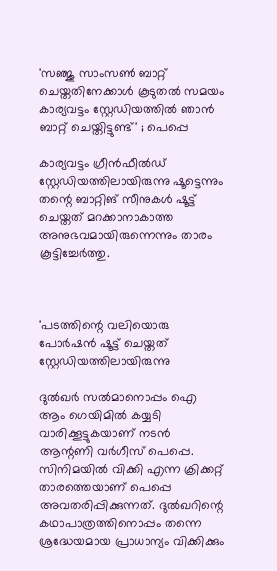'സഞ്ജു സാംസണ്‍ ബാറ്റ് ചെയ്തതിനേക്കാള്‍ കൂടുതല്‍ സമയം കാര്യവട്ടം സ്റ്റേഡിയത്തില്‍ ഞാന്‍ ബാറ്റ് ചെയ്തിട്ടുണ്ട്' ; പെപ്പെ

കാര്യവട്ടം ഗ്രീന്‍ഫീല്‍ഡ് സ്റ്റേഡിയത്തിലായിരുന്നു ഷൂട്ടെന്നും തന്റെ ബാറ്റിങ് സീനുകള്‍ ഷൂട്ട് ചെയ്തത് മറക്കാനാകാത്ത അനുഭവമായിരുന്നെന്നും താരം കൂട്ടിച്ചേര്‍ത്തു.



'പടത്തിന്റെ വലിയൊരു പോര്‍ഷന്‍ ഷൂട്ട് ചെയ്തത് സ്റ്റേഡിയത്തിലായിരുന്നു

ദുല്‍ഖര്‍ സല്‍മാനൊപ്പം ഐ ആം ഗെയിമില്‍ കയ്യടി വാരിക്കൂട്ടുകയാണ് നടന്‍ ആന്റണി വര്‍ഗീസ് പെപ്പെ. സിനിമയില്‍ വിക്കി എന്ന ക്രിക്കറ്റ് താരത്തെയാണ് പെപ്പെ അവതരിപ്പിക്കുന്നത്. ദുല്‍ഖറിന്റെ കഥാപാത്രത്തിനൊപ്പം തന്നെ ശ്രദ്ധേയമായ പ്രാധാന്യം വിക്കിക്കും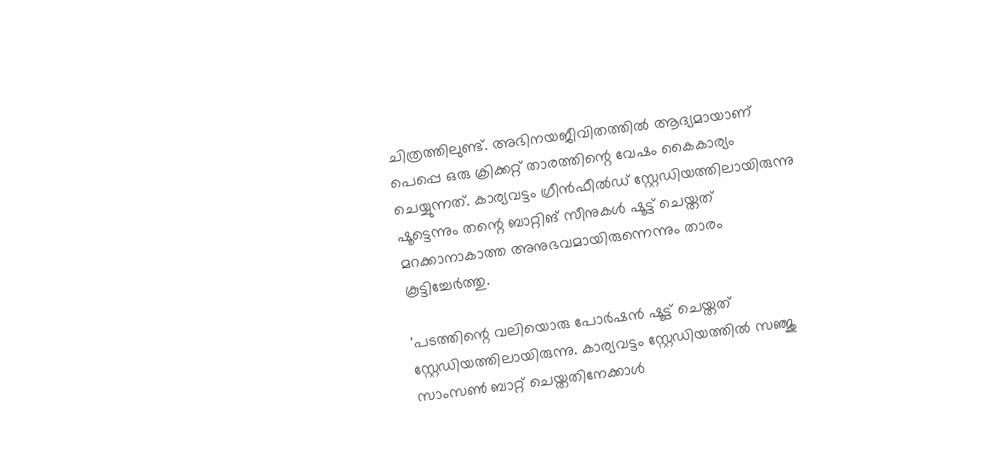ചിത്രത്തിലുണ്ട്. അഭിനയജീവിതത്തില്‍ ആദ്യമായാണ് പെപ്പെ ഒരു ക്രിക്കറ്റ് താരത്തിന്റെ വേഷം കൈകാര്യം ചെയ്യുന്നത്. കാര്യവട്ടം ഗ്രീന്‍ഫീല്‍ഡ് സ്റ്റേഡിയത്തിലായിരുന്നു ഷൂട്ടെന്നും തന്റെ ബാറ്റിങ് സീനുകള്‍ ഷൂട്ട് ചെയ്തത് മറക്കാനാകാത്ത അനുഭവമായിരുന്നെന്നും താരം കൂട്ടിച്ചേര്‍ത്തു.

'പടത്തിന്റെ വലിയൊരു പോര്‍ഷന്‍ ഷൂട്ട് ചെയ്തത് സ്റ്റേഡിയത്തിലായിരുന്നു. കാര്യവട്ടം സ്റ്റേഡിയത്തില്‍ സഞ്ജു സാംസണ്‍ ബാറ്റ് ചെയ്തതിനേക്കാള്‍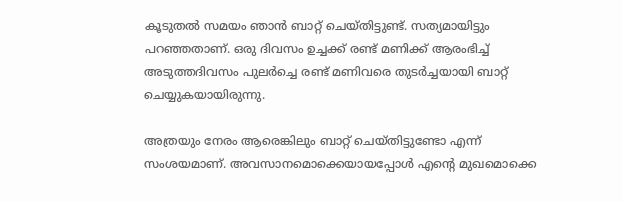കൂടുതല്‍ സമയം ഞാന്‍ ബാറ്റ് ചെയ്തിട്ടുണ്ട്. സത്യമായിട്ടും പറഞ്ഞതാണ്. ഒരു ദിവസം ഉച്ചക്ക് രണ്ട് മണിക്ക് ആരംഭിച്ച് അടുത്തദിവസം പുലര്‍ച്ചെ രണ്ട് മണിവരെ തുടര്‍ച്ചയായി ബാറ്റ് ചെയ്യുകയായിരുന്നു.

അത്രയും നേരം ആരെങ്കിലും ബാറ്റ് ചെയ്തിട്ടുണ്ടോ എന്ന് സംശയമാണ്. അവസാനമൊക്കെയായപ്പോള്‍ എന്റെ മുഖമൊക്കെ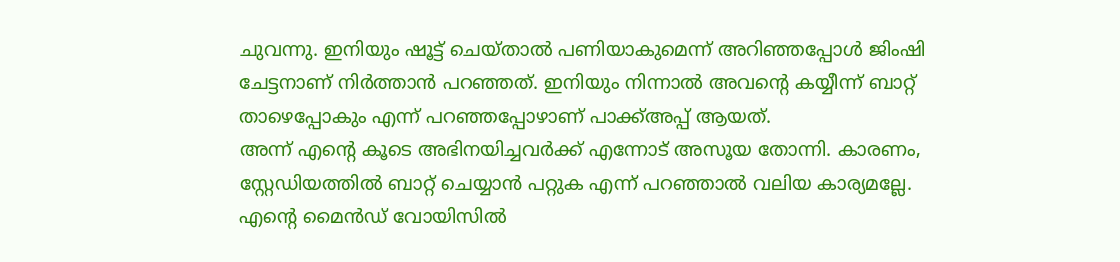ചുവന്നു. ഇനിയും ഷൂട്ട് ചെയ്താല്‍ പണിയാകുമെന്ന് അറിഞ്ഞപ്പോള്‍ ജിംഷി ചേട്ടനാണ് നിര്‍ത്താന്‍ പറഞ്ഞത്. ഇനിയും നിന്നാല്‍ അവന്റെ കയ്യീന്ന് ബാറ്റ് താഴെപ്പോകും എന്ന് പറഞ്ഞപ്പോഴാണ് പാക്ക്അപ്പ് ആയത്.
അന്ന് എന്റെ കൂടെ അഭിനയിച്ചവര്‍ക്ക് എന്നോട് അസൂയ തോന്നി. കാരണം, സ്റ്റേഡിയത്തില്‍ ബാറ്റ് ചെയ്യാന്‍ പറ്റുക എന്ന് പറഞ്ഞാല്‍ വലിയ കാര്യമല്ലേ. എന്റെ മൈന്‍ഡ് വോയിസില്‍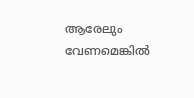ആരേലും വേണമെങ്കില്‍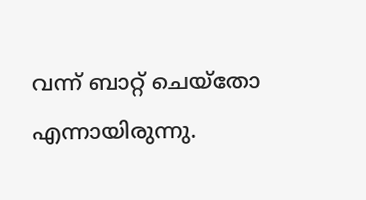വന്ന് ബാറ്റ് ചെയ്തോ എന്നായിരുന്നു.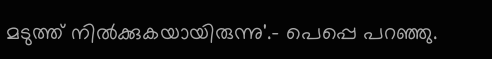മടുത്ത് നില്‍ക്കുകയായിരുന്നു'.- പെപ്പെ പറഞ്ഞു.